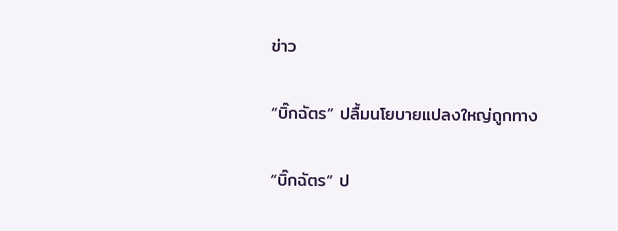ข่าว

“บิ๊กฉัตร” ปลื้มนโยบายแปลงใหญ่ถูกทาง

“บิ๊กฉัตร” ป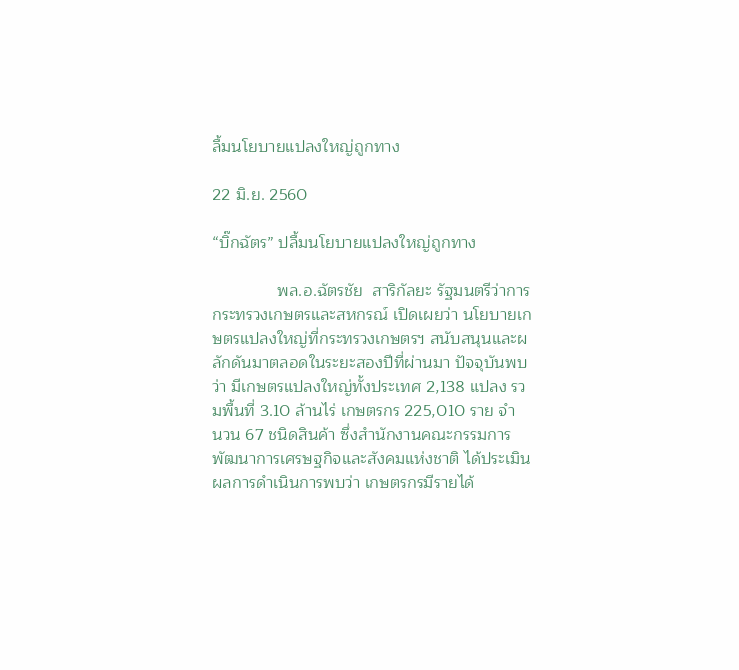ลื้มนโยบายแปลงใหญ่ถูกทาง

22 มิ.ย. 2560

“บิ๊กฉัตร” ปลื้มนโยบายแปลงใหญ่ถูกทาง

              พล.อ.ฉัตรชัย  สาริกัลยะ รัฐมนตรีว่าการกระทรวงเกษตรและสหกรณ์ เปิดเผยว่า นโยบายเกษตรแปลงใหญ่ที่กระทรวงเกษตรฯ สนับสนุนและผลักดันมาตลอดในระยะสองปีที่ผ่านมา ปัจจุบันพบว่า มีเกษตรแปลงใหญ่ทั้งประเทศ 2,138 แปลง รวมพื้นที่ 3.10 ล้านไร่ เกษตรกร 225,010 ราย จำ
นวน 67 ชนิดสินค้า ซึ่งสำนักงานคณะกรรมการพัฒนาการเศรษฐกิจและสังคมแห่งชาติ ได้ประเมินผลการดำเนินการพบว่า เกษตรกรมีรายได้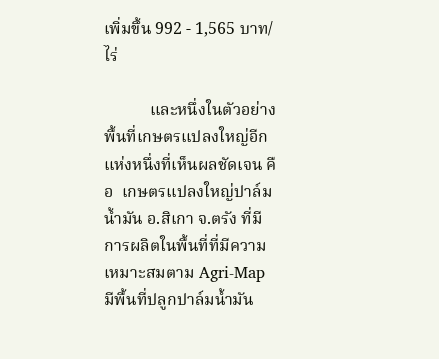เพิ่มขึ้น 992 - 1,565 บาท/ไร่

           และหนึ่งในตัวอย่างพื้นที่เกษตรแปลงใหญ่อีกแห่งหนึ่งที่เห็นผลชัดเจน คือ  เกษตรแปลงใหญ่ปาล์มน้ำมัน อ.สิเกา จ.ตรัง ที่มีการผลิตในพื้นที่ที่มีความเหมาะสมตาม Agri-Map มีพื้นที่ปลูกปาล์มน้ำมัน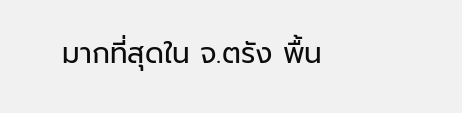มากที่สุดใน จ.ตรัง พื้น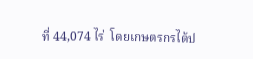ที่ 44,074 ไร่  โดยเกษตรกรได้ป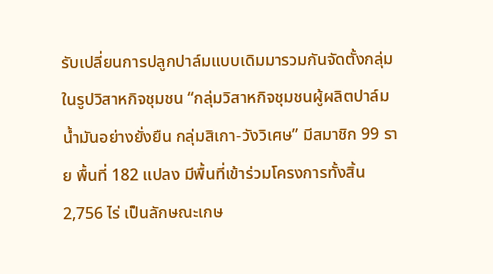รับเปลี่ยนการปลูกปาล์มแบบเดิมมารวมกันจัดตั้งกลุ่มในรูปวิสาหกิจชุมชน “กลุ่มวิสาหกิจชุมชนผู้ผลิตปาล์มน้ำมันอย่างยั่งยืน กลุ่มสิเกา-วังวิเศษ” มีสมาชิก 99 ราย พื้นที่ 182 แปลง มีพื้นที่เข้าร่วมโครงการทั้งสิ้น 2,756 ไร่ เป็นลักษณะเกษ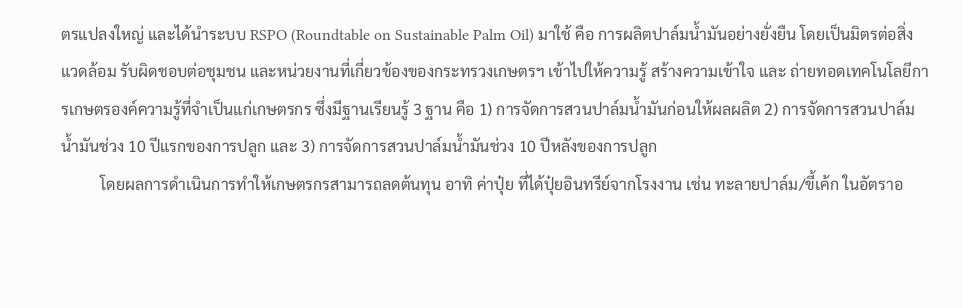ตรแปลงใหญ่ และได้นำระบบ RSPO (Roundtable on Sustainable Palm Oil) มาใช้ คือ การผลิตปาล์มน้ำมันอย่างยั่งยืน โดยเป็นมิตรต่อสิ่งแวดล้อม รับผิดชอบต่อชุมชน และหน่วยงานที่เกี่ยวข้องของกระทรวงเกษตรฯ เข้าไปให้ความรู้ สร้างความเข้าใจ และ ถ่ายทอดเทคโนโลยีการเกษตรองค์ความรู้ที่จำเป็นแก่เกษตรกร ซึ่งมีฐานเรียนรู้ 3 ฐาน คือ 1) การจัดการสวนปาล์มน้ำมันก่อนให้ผลผลิต 2) การจัดการสวนปาล์มน้ำมันช่วง 10 ปีแรกของการปลูก และ 3) การจัดการสวนปาล์มน้ำมันช่วง 10 ปีหลังของการปลูก
          โดยผลการดำเนินการทำให้เกษตรกรสามารถลดต้นทุน อาทิ ค่าปุ๋ย ที่ได้ปุ๋ยอินทรีย์จากโรงงาน เช่น ทะลายปาล์ม/ขี้เค้ก ในอัตราอ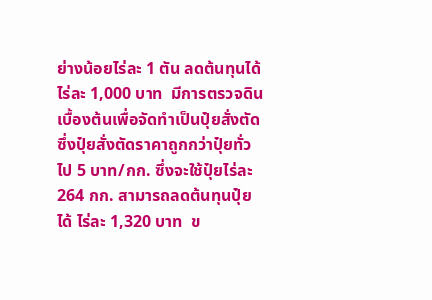ย่างน้อยไร่ละ 1 ตัน ลดต้นทุนได้ไร่ละ 1,000 บาท  มีการตรวจดินเบื้องต้นเพื่อจัดทำเป็นปุ๋ยสั่งตัด ซึ่งปุ๋ยสั่งตัดราคาถูกกว่าปุ๋ยทั่วไป 5 บาท/กก. ซึ่งจะใช้ปุ๋ยไร่ละ 264 กก. สามารถลดต้นทุนปุ๋ยได้ ไร่ละ 1,320 บาท  ข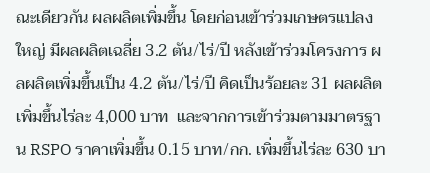ณะเดียวกัน ผลผลิตเพิ่มขึ้น โดยก่อนเข้าร่วมเกษตรแปลงใหญ่ มีผลผลิตเฉลี่ย 3.2 ตัน/ไร่/ปี หลังเข้าร่วมโครงการ ผลผลิตเพิ่มขึ้นเป็น 4.2 ตัน/ไร่/ปี คิดเป็นร้อยละ 31 ผลผลิตเพิ่มขึ้นไร่ละ 4,000 บาท  และจากการเข้าร่วมตามมาตรฐาน RSPO ราคาเพิ่มขึ้น 0.15 บาท/กก. เพิ่มขึ้นไร่ละ 630 บา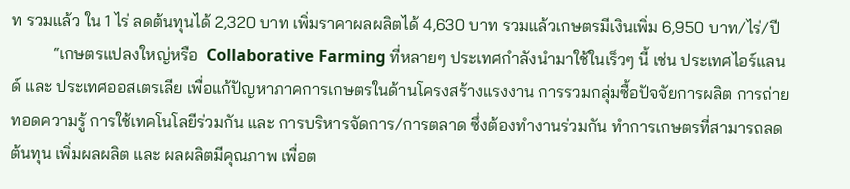ท รวมแล้ว ใน 1 ไร่ ลดต้นทุนได้ 2,320 บาท เพิ่มราคาผลผลิตได้ 4,630 บาท รวมแล้วเกษตรมีเงินเพิ่ม 6,950 บาท/ไร่/ปี
          “เกษตรแปลงใหญ่หรือ  Collaborative Farming ที่หลายๆ ประเทศกำลังนำมาใช้ในเร็วๆ นี้ เช่น ประเทศไอร์แลนด์ และ ประเทศออสเตรเลีย เพื่อแก้ปัญหาภาคการเกษตรในด้านโครงสร้างแรงงาน การรวมกลุ่มซื้อปัจจัยการผลิต การถ่ายทอดความรู้ การใช้เทคโนโลยีร่วมกัน และ การบริหารจัดการ/การตลาด ซึ่งต้องทำงานร่วมกัน ทำการเกษตรที่สามารถลดต้นทุน เพิ่มผลผลิต และ ผลผลิตมีคุณภาพ เพื่อต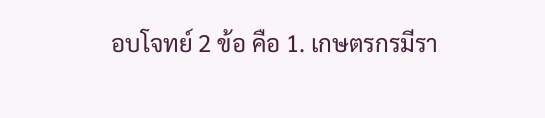อบโจทย์ 2 ข้อ คือ 1. เกษตรกรมีรา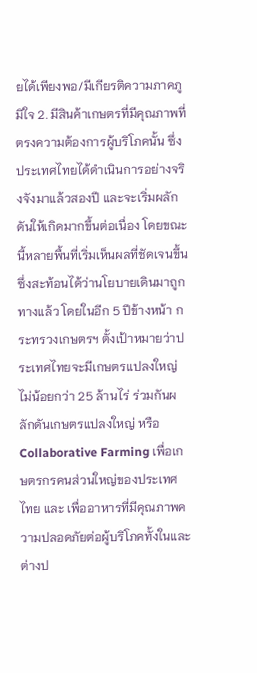ยได้เพียงพอ/มีเกียรติความภาคภูมิใจ 2. มีสินค้าเกษตรที่มีคุณภาพที่ตรงความต้องการผู้บริโภคนั้น ซึ่งประเทศไทยได้ดำเนินการอย่างจริงจังมาแล้วสองปี และจะเริ่มผลักดันให้เกิดมากขึ้นต่อเนื่อง โดยขณะนี้หลายพื้นที่เริ่มเห็นผลที่ชัดเจนขึ้น ซึ่งสะท้อนได้ว่านโยบายเดินมาถูกทางแล้ว โดยในอีก 5 ปีข้างหน้า กระทรวงเกษตรฯ ตั้งเป้าหมายว่าประเทศไทยจะมีเกษตรแปลงใหญ่ไม่น้อยกว่า 25 ล้านไร่ ร่วมกันผลักดันเกษตรแปลงใหญ่ หรือ Collaborative Farming เพื่อเกษตรกรคนส่วนใหญ่ของประเทศไทย และ เพื่ออาหารที่มีคุณภาพความปลอดภัยต่อผู้บริโภคทั้งในและต่างป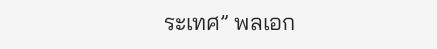ระเทศ” พลเอก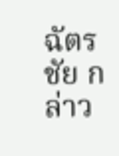ฉัตรชัย กล่าว